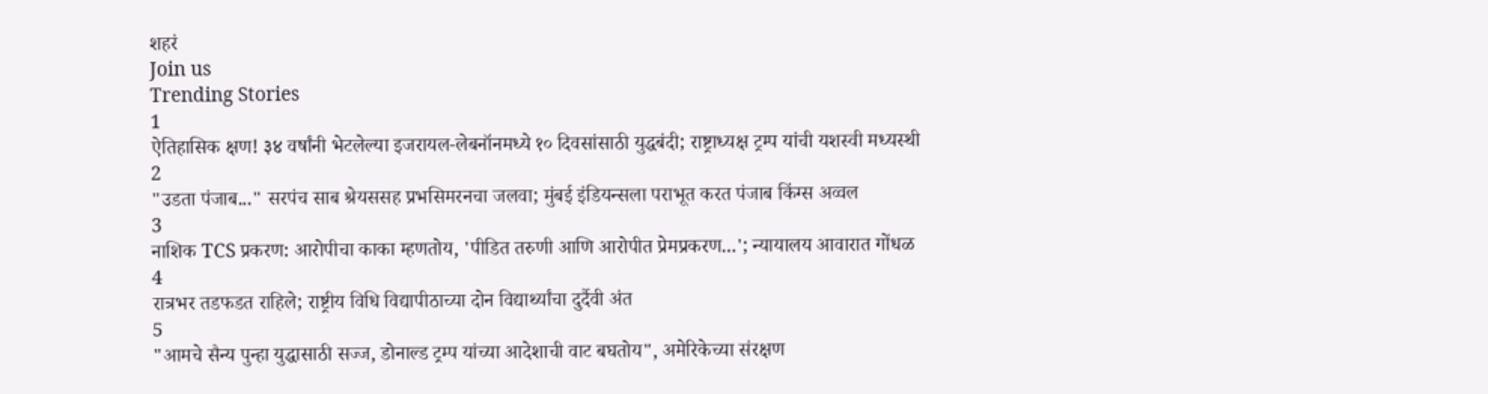शहरं
Join us
Trending Stories
1
ऐतिहासिक क्षण! ३४ वर्षांनी भेटलेल्या इजरायल-लेबनॉनमध्ये १० दिवसांसाठी युद्धबंदी; राष्ट्राध्यक्ष ट्रम्प यांची यशस्वी मध्यस्थी
2
"उडता पंजाब..." सरपंच साब श्रेयससह प्रभसिमरनचा जलवा; मुंबई इंडियन्सला पराभूत करत पंजाब किंग्स अव्वल
3
नाशिक TCS प्रकरण: आरोपीचा काका म्हणतोय, 'पीडित तरुणी आणि आरोपीत प्रेमप्रकरण...'; न्यायालय आवारात गोंधळ
4
रात्रभर तडफडत राहिले; राष्ट्रीय विधि विद्यापीठाच्या दोन विद्यार्थ्यांचा दुर्दैवी अंत
5
"आमचे सैन्य पुन्हा युद्धासाठी सज्ज, डोनाल्ड ट्रम्प यांच्या आदेशाची वाट बघतोय", अमेरिकेच्या संरक्षण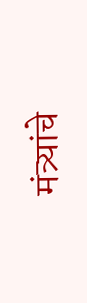मंत्र्यांचे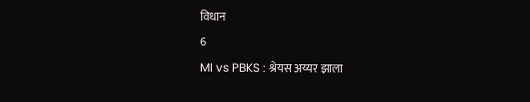विधान
6
MI vs PBKS : श्रेयस अय्यर झाला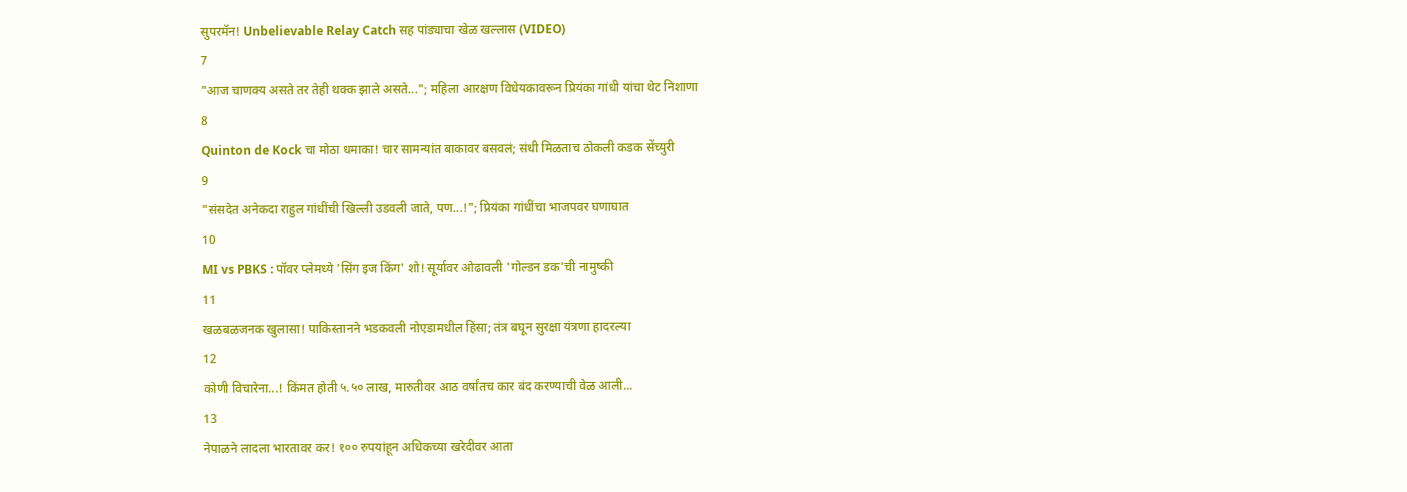सुपरमॅन! Unbelievable Relay Catch सह पांड्याचा खेळ खल्लास (VIDEO)
7
"आज चाणक्य असते तर तेही थक्क झाले असते..."; महिला आरक्षण विधेयकावरून प्रियंका गांधी यांचा थेट निशाणा
8
Quinton de Kock चा मोठा धमाका! चार सामन्यांत बाकावर बसवलं; संधी मिळताच ठोकली कडक सेंच्युरी
9
"संसदेत अनेकदा राहुल गांधींची खिल्ली उडवली जाते, पण...!"; प्रियंका गांधींचा भाजपवर घणाघात
10
MI vs PBKS : पॉवर प्लेमध्ये 'सिंग इज किंग' शो! सूर्यावर ओढावली 'गोल्डन डक'ची नामुष्की
11
खळबळजनक खुलासा! पाकिस्तानने भडकवली नोएडामधील हिंसा; तंत्र बघून सुरक्षा यंत्रणा हादरल्या
12
कोणी विचारेना...! किंमत होती ५.५० लाख, मारुतीवर आठ वर्षांतच कार बंद करण्याची वेळ आली...
13
नेपाळने लादला भारतावर कर! १०० रुपयांहून अधिकच्या खरेदीवर आता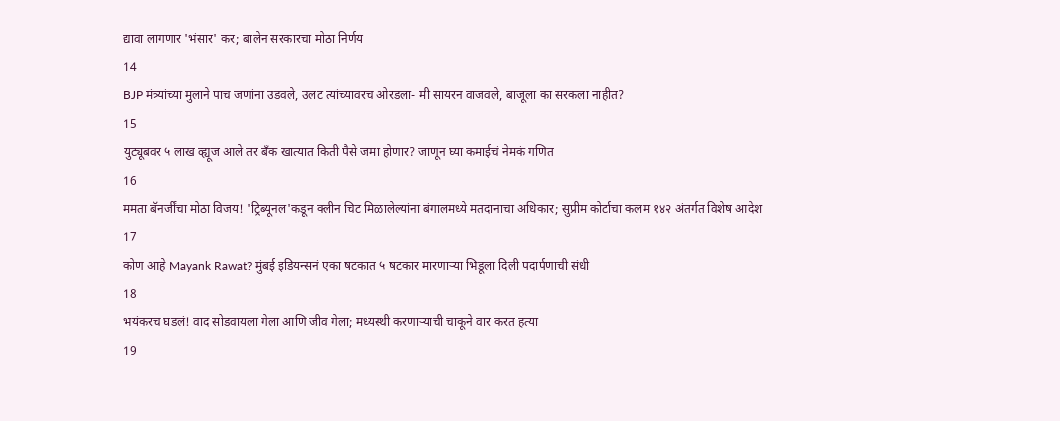द्यावा लागणार 'भंसार' कर; बालेन सरकारचा मोठा निर्णय
14
BJP मंत्र्यांच्या मुलाने पाच जणांना उडवले, उलट त्यांच्यावरच ओरडला- मी सायरन वाजवले, बाजूला का सरकला नाहीत?
15
युट्यूबवर ५ लाख व्ह्यूज आले तर बँक खात्यात किती पैसे जमा होणार? जाणून घ्या कमाईचं नेमकं गणित
16
ममता बॅनर्जींचा मोठा विजय! 'ट्रिब्यूनल'कडून क्लीन चिट मिळालेल्यांना बंगालमध्ये मतदानाचा अधिकार; सुप्रीम कोर्टाचा कलम १४२ अंतर्गत विशेष आदेश
17
कोण आहे Mayank Rawat? मुंबई इडियन्सनं एका षटकात ५ षटकार मारणाऱ्या भिडूला दिली पदार्पणाची संधी
18
भयंकरच घडलं! वाद सोडवायला गेला आणि जीव गेला; मध्यस्थी करणाऱ्याची चाकूने वार करत हत्या
19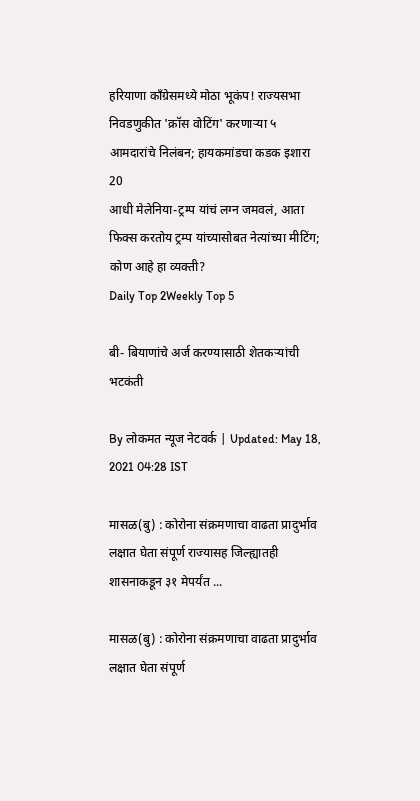हरियाणा काँग्रेसमध्ये मोठा भूकंप! राज्यसभा निवडणुकीत 'क्रॉस वोटिंग' करणाऱ्या ५ आमदारांचे निलंबन; हायकमांडचा कडक इशारा
20
आधी मेलेनिया-ट्रम्प यांचं लग्न जमवलं, आता फिक्स करतोय ट्रम्प यांच्यासोबत नेत्यांच्या मीटिंग; कोण आहे हा व्यक्ती?
Daily Top 2Weekly Top 5

बी- बियाणांचे अर्ज करण्यासाठी शेतकऱ्यांची भटकंती

By लोकमत न्यूज नेटवर्क | Updated: May 18, 2021 04:28 IST

मासळ(बु) : कोरोना संक्रमणाचा वाढता प्रादुर्भाव लक्षात घेता संपूर्ण राज्यासह जिल्ह्यातही शासनाकडून ३१ मेपर्यंत ...

मासळ(बु) : कोरोना संक्रमणाचा वाढता प्रादुर्भाव लक्षात घेता संपूर्ण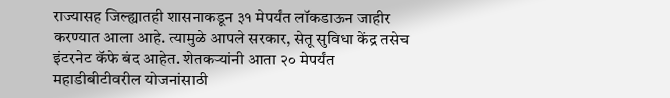राज्यासह जिल्ह्यातही शासनाकडून ३१ मेपर्यंत लॉकडाऊन जाहीर करण्यात आला आहे. त्यामुळे आपले सरकार, सेतू सुविधा केंद्र तसेच इंटरनेट कॅफे बंद आहेत. शेतकऱ्यांनी आता २० मेपर्यंत महाडीबीटीवरील योजनांसाठी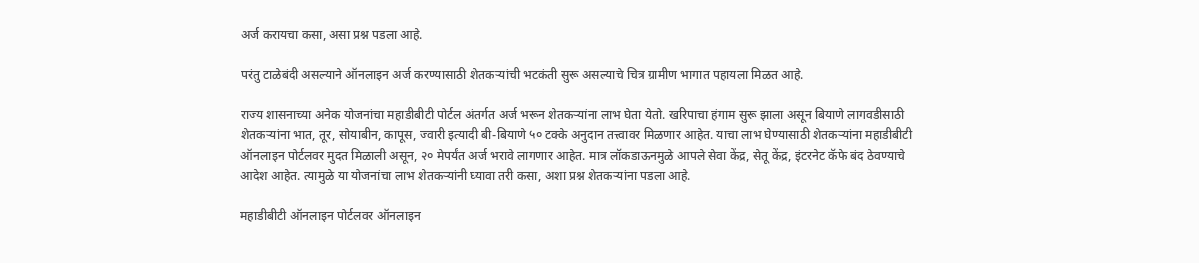अर्ज करायचा कसा, असा प्रश्न पडला आहे.

परंतु टाळेबंदी असल्याने ऑनलाइन अर्ज करण्यासाठी शेतकऱ्यांची भटकंती सुरू असल्याचे चित्र ग्रामीण भागात पहायला मिळत आहे.

राज्य शासनाच्या अनेक योजनांचा महाडीबीटी पोर्टल अंतर्गत अर्ज भरून शेतकऱ्यांना लाभ घेता येतो. खरिपाचा हंगाम सुरू झाला असून बियाणे लागवडीसाठी शेतकऱ्यांना भात, तूर, सोयाबीन, कापूस, ज्वारी इत्यादी बी-बियाणे ५० टक्के अनुदान तत्त्वावर मिळणार आहेत. याचा लाभ घेण्यासाठी शेतकऱ्यांना महाडीबीटी ऑनलाइन पोर्टलवर मुदत मिळाली असून, २० मेपर्यंत अर्ज भरावे लागणार आहेत. मात्र लॉकडाऊनमुळे आपले सेवा केंद्र, सेतू केंद्र, इंटरनेट कॅफे बंद ठेवण्याचे आदेश आहेत. त्यामुळे या योजनांचा लाभ शेतकऱ्यांनी घ्यावा तरी कसा, अशा प्रश्न शेतकऱ्यांना पडला आहे.

महाडीबीटी ऑनलाइन पोर्टलवर ऑनलाइन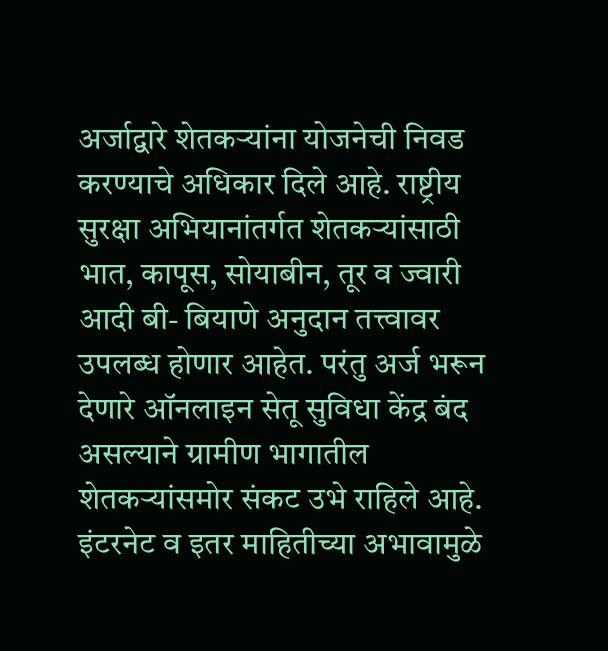अर्जाद्वारे शेतकऱ्यांना योजनेची निवड करण्याचे अधिकार दिले आहे. राष्ट्रीय सुरक्षा अभियानांतर्गत शेतकऱ्यांसाठी भात, कापूस, सोयाबीन, तूर व ज्वारी आदी बी- बियाणे अनुदान तत्त्वावर उपलब्ध होणार आहेत. परंतु अर्ज भरून देणारे ऑनलाइन सेतू सुविधा केंद्र बंद असल्याने ग्रामीण भागातील शेतकऱ्यांसमोर संकट उभे राहिले आहे. इंटरनेट व इतर माहितीच्या अभावामुळे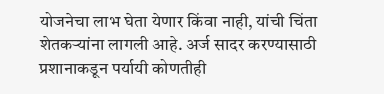योजनेचा लाभ घेता येणार किंवा नाही, यांची चिंता शेतकऱ्यांना लागली आहे. अर्ज सादर करण्यासाठी प्रशानाकडून पर्यायी कोणतीही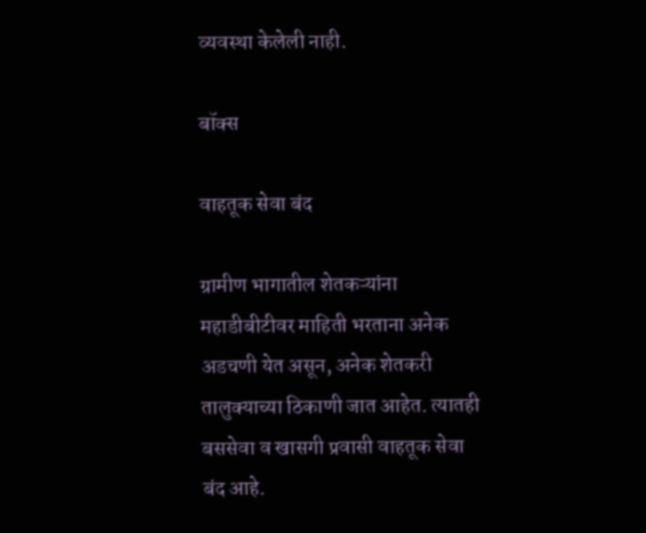व्यवस्था केलेली नाही.

बॉक्स

वाहतूक सेवा बंद

ग्रामीण भागातील शेतकऱ्यांना महाडीबीटीवर माहिती भरताना अनेक अडचणी येत असून, अनेक शेतकरी तालुक्याच्या ठिकाणी जात आहेत. त्यातही बससेवा व खासगी प्रवासी वाहतूक सेवा बंद आहे.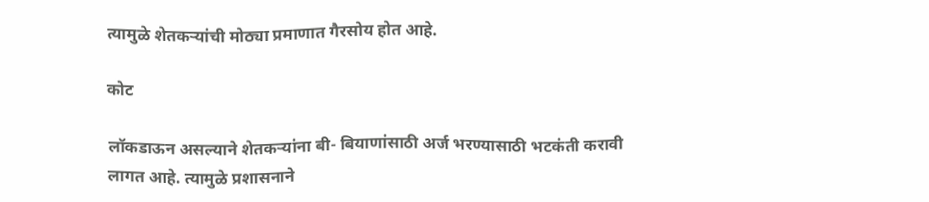त्यामुळे शेतकऱ्यांची मोठ्या प्रमाणात गैरसोय होत आहे.

कोट

लॉकडाऊन असल्याने शेतकऱ्यांना बी- बियाणांसाठी अर्ज भरण्यासाठी भटकंती करावी लागत आहे. त्यामुळे प्रशासनाने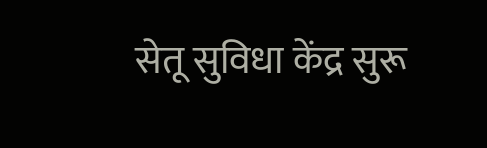सेतू सुविधा केंद्र सुरू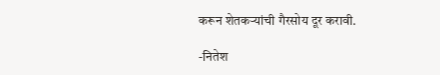करून शेतकऱ्यांची गैरसोय दूर करावी.

-नितेश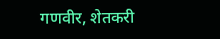गणवीर, शेतकरी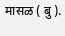मासळ ( बु ).